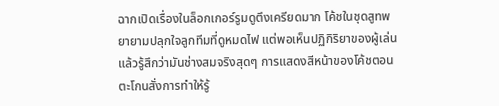ฉากเปิดเรื่องในล็อกเกอร์รูมดูตึงเครียดมาก โค้ชในชุดสูทพยายามปลุกใจลูกทีมที่ดูหมดไฟ แต่พอเห็นปฏิกิริยาของผู้เล่นแล้วรู้สึกว่ามันช่างสมจริงสุดๆ การแสดงสีหน้าของโค้ชตอนตะโกนสั่งการทำให้รู้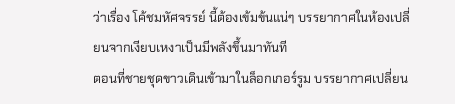ว่าเรื่อง โค้ชมหัศจรรย์ นี้ต้องเข้มข้นแน่ๆ บรรยากาศในห้องเปลี่ยนจากเงียบเหงาเป็นมีพลังขึ้นมาทันที
ตอนที่ชายชุดขาวเดินเข้ามาในล็อกเกอร์รูม บรรยากาศเปลี่ยน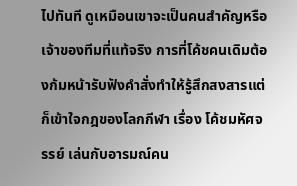ไปทันที ดูเหมือนเขาจะเป็นคนสำคัญหรือเจ้าของทีมที่แท้จริง การที่โค้ชคนเดิมต้องก้มหน้ารับฟังคำสั่งทำให้รู้สึกสงสารแต่ก็เข้าใจกฎของโลกกีฬา เรื่อง โค้ชมหัศจรรย์ เล่นกับอารมณ์คน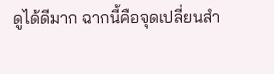ดูได้ดีมาก ฉากนี้คือจุดเปลี่ยนสำ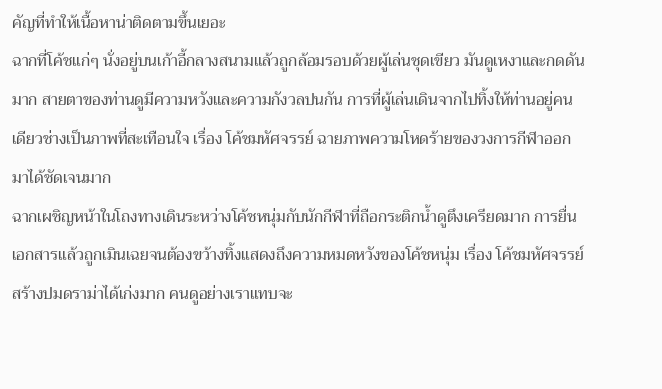คัญที่ทำให้เนื้อหาน่าติดตามขึ้นเยอะ
ฉากที่โค้ชแก่ๆ นั่งอยู่บนเก้าอี้กลางสนามแล้วถูกล้อมรอบด้วยผู้เล่นชุดเขียว มันดูเหงาและกดดันมาก สายตาของท่านดูมีความหวังและความกังวลปนกัน การที่ผู้เล่นเดินจากไปทิ้งให้ท่านอยู่คนเดียวช่างเป็นภาพที่สะเทือนใจ เรื่อง โค้ชมหัศจรรย์ ฉายภาพความโหดร้ายของวงการกีฬาออกมาได้ชัดเจนมาก
ฉากเผชิญหน้าในโถงทางเดินระหว่างโค้ชหนุ่มกับนักกีฬาที่ถือกระติกน้ำดูตึงเครียดมาก การยื่นเอกสารแล้วถูกเมินเฉยจนต้องขว้างทิ้งแสดงถึงความหมดหวังของโค้ชหนุ่ม เรื่อง โค้ชมหัศจรรย์ สร้างปมดราม่าได้เก่งมาก คนดูอย่างเราแทบจะ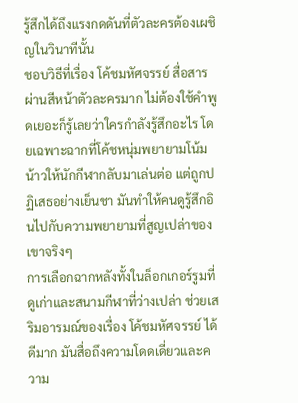รู้สึกได้ถึงแรงกดดันที่ตัวละครต้องเผชิญในวินาทีนั้น
ชอบวิธีที่เรื่อง โค้ชมหัศจรรย์ สื่อสารผ่านสีหน้าตัวละครมาก ไม่ต้องใช้คำพูดเยอะก็รู้เลยว่าใครกำลังรู้สึกอะไร โดยเฉพาะฉากที่โค้ชหนุ่มพยายามโน้มน้าวให้นักกีฬากลับมาเล่นต่อ แต่ถูกปฏิเสธอย่างเย็นชา มันทำให้คนดูรู้สึกอินไปกับความพยายามที่สูญเปล่าของเขาจริงๆ
การเลือกฉากหลังทั้งในล็อกเกอร์รูมที่ดูเก่าและสนามกีฬาที่ว่างเปล่า ช่วยเสริมอารมณ์ของเรื่อง โค้ชมหัศจรรย์ ได้ดีมาก มันสื่อถึงความโดดเดี่ยวและความ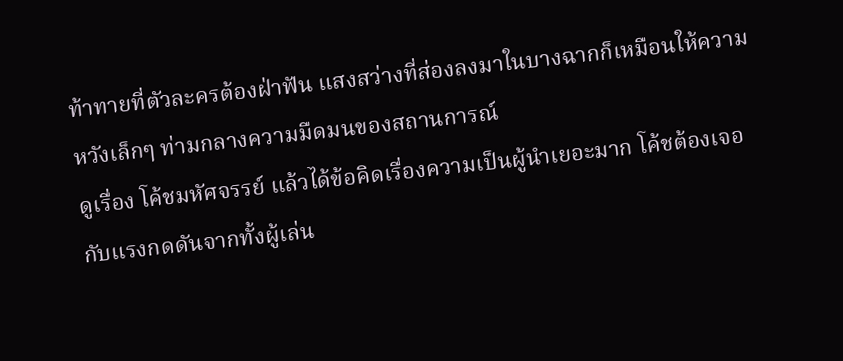ท้าทายที่ตัวละครต้องฝ่าฟัน แสงสว่างที่ส่องลงมาในบางฉากก็เหมือนให้ความหวังเล็กๆ ท่ามกลางความมืดมนของสถานการณ์
ดูเรื่อง โค้ชมหัศจรรย์ แล้วได้ข้อคิดเรื่องความเป็นผู้นำเยอะมาก โค้ชต้องเจอกับแรงกดดันจากทั้งผู้เล่น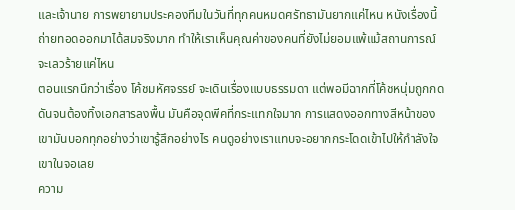และเจ้านาย การพยายามประคองทีมในวันที่ทุกคนหมดศรัทธามันยากแค่ไหน หนังเรื่องนี้ถ่ายทอดออกมาได้สมจริงมาก ทำให้เราเห็นคุณค่าของคนที่ยังไม่ยอมแพ้แม้สถานการณ์จะเลวร้ายแค่ไหน
ตอนแรกนึกว่าเรื่อง โค้ชมหัศจรรย์ จะเดินเรื่องแบบธรรมดา แต่พอมีฉากที่โค้ชหนุ่มถูกกดดันจนต้องทิ้งเอกสารลงพื้น มันคือจุดพีคที่กระแทกใจมาก การแสดงออกทางสีหน้าของเขามันบอกทุกอย่างว่าเขารู้สึกอย่างไร คนดูอย่างเราแทบจะอยากกระโดดเข้าไปให้กำลังใจเขาในจอเลย
ความ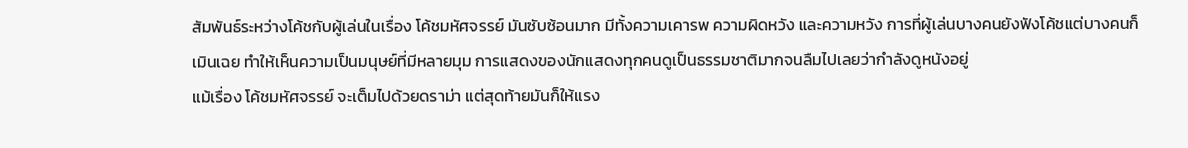สัมพันธ์ระหว่างโค้ชกับผู้เล่นในเรื่อง โค้ชมหัศจรรย์ มันซับซ้อนมาก มีทั้งความเคารพ ความผิดหวัง และความหวัง การที่ผู้เล่นบางคนยังฟังโค้ชแต่บางคนก็เมินเฉย ทำให้เห็นความเป็นมนุษย์ที่มีหลายมุม การแสดงของนักแสดงทุกคนดูเป็นธรรมชาติมากจนลืมไปเลยว่ากำลังดูหนังอยู่
แม้เรื่อง โค้ชมหัศจรรย์ จะเต็มไปด้วยดราม่า แต่สุดท้ายมันก็ให้แรง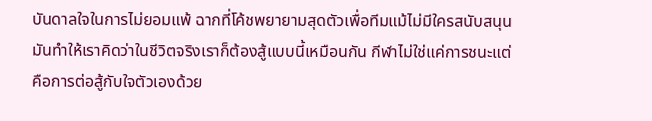บันดาลใจในการไม่ยอมแพ้ ฉากที่โค้ชพยายามสุดตัวเพื่อทีมแม้ไม่มีใครสนับสนุน มันทำให้เราคิดว่าในชีวิตจริงเราก็ต้องสู้แบบนี้เหมือนกัน กีฬาไม่ใช่แค่การชนะแต่คือการต่อสู้กับใจตัวเองด้วย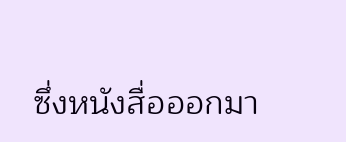ซึ่งหนังสื่อออกมา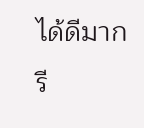ได้ดีมาก
รี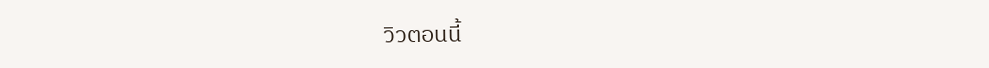วิวตอนนี้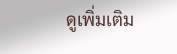ดูเพิ่มเติม